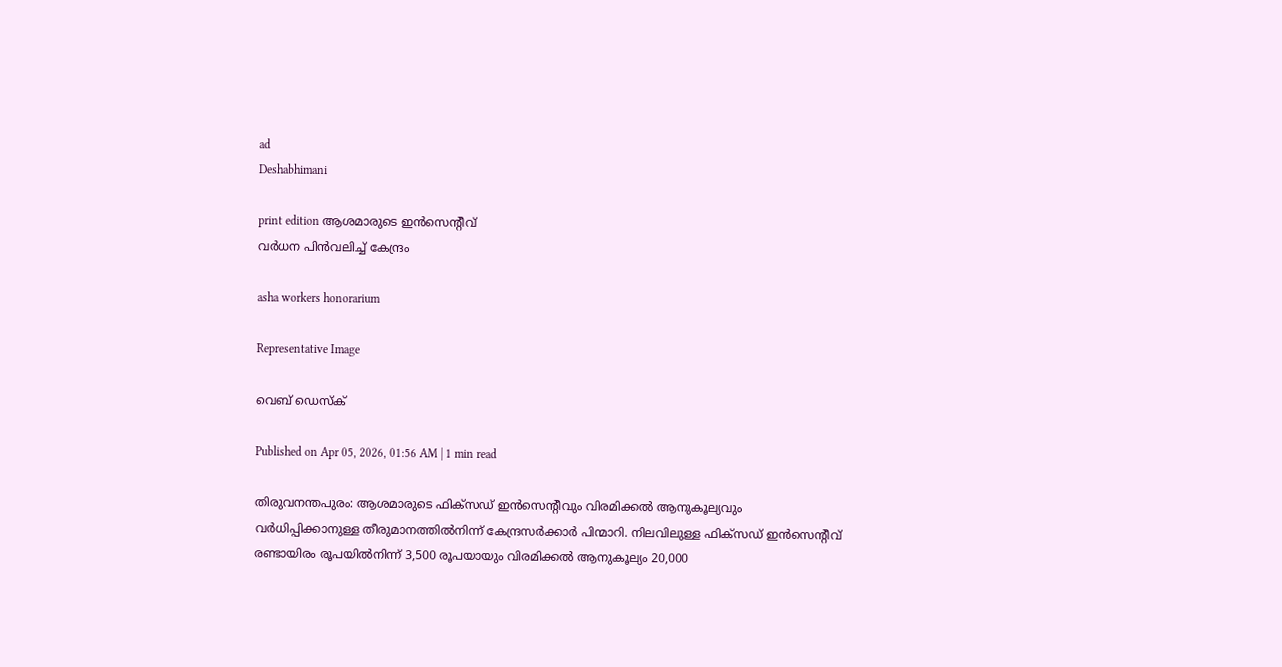ad
Deshabhimani

print edition ആശമാരുടെ ഇൻസെന്റീവ്‌
വർധന പിൻവലിച്ച്‌ കേന്ദ്രം

asha workers honorarium

Representative Image

വെബ് ഡെസ്ക്

Published on Apr 05, 2026, 01:56 AM | 1 min read

തിരുവനന്തപുരം: ആശമാരുടെ ഫിക്‌സഡ്‌ ഇൻസെന്റീവും വിരമിക്കൽ ആനുകൂല്യവും വർധിപ്പിക്കാനുള്ള തീരുമാനത്തിൽനിന്ന്‌ കേന്ദ്രസർക്കാർ പിന്മാറി. നിലവിലുള്ള ഫിക്‌സഡ്‌ ഇൻസെന്റീവ്‌ രണ്ടായിരം രൂപയിൽനിന്ന്‌ 3,500 രൂപയായും വിരമിക്കൽ ആനുകൂല്യം 20,000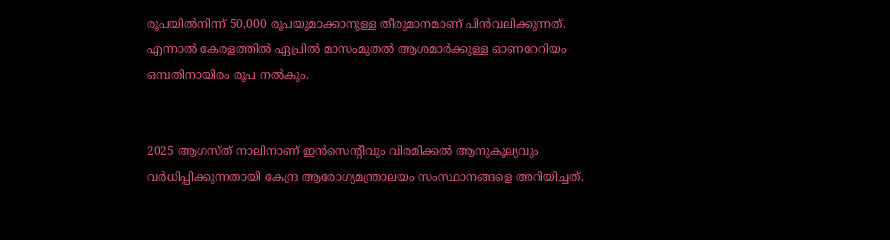രൂപയിൽനിന്ന്‌ 50,000 രൂപയുമാക്കാനുള്ള തീരുമാനമാണ്‌ പിൻവലിക്കുന്നത്‌. എന്നാൽ കേരളത്തിൽ ഏപ്രിൽ മാസംമുതൽ ആശമാർക്കുള്ള ഓണറേറിയം ഒമ്പതിനായിരം രൂപ നൽകും.


2025 ആഗസ്‌ത്‌ നാലിനാണ്‌ ഇൻസെന്റീവും വിരമിക്കൽ ആനുകൂല്യവും വർധിപ്പിക്കുന്നതായി കേന്ദ്ര ആരോഗ്യമന്ത്രാലയം സംസ്ഥാനങ്ങളെ അറിയിച്ചത്‌.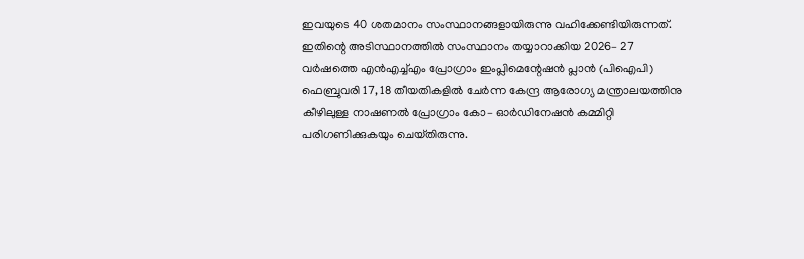ഇവയുടെ 40 ശതമാനം സംസ്ഥാനങ്ങളായിരുന്നു വഹിക്കേണ്ടിയിരുന്നത്‌. ഇതിന്റെ അടിസ്ഥാനത്തിൽ സംസ്ഥാനം തയ്യാറാക്കിയ 2026– 27 വർഷത്തെ എൻഎച്ച്‌എം പ്രോഗ്രാം ഇംപ്ലിമെന്റേഷൻ പ്ലാൻ (പിഐപി) ഫെബ്രുവരി 17, 18 തീയതികളിൽ ചേർന്ന കേന്ദ്ര ആരോഗ്യ മന്ത്രാലയത്തിനു കീഴിലുള്ള നാഷണൽ പ്രോഗ്രാം കോ– ഓർഡിനേഷൻ കമ്മിറ്റി പരിഗണിക്കുകയും ചെയ്‌തിരുന്നു.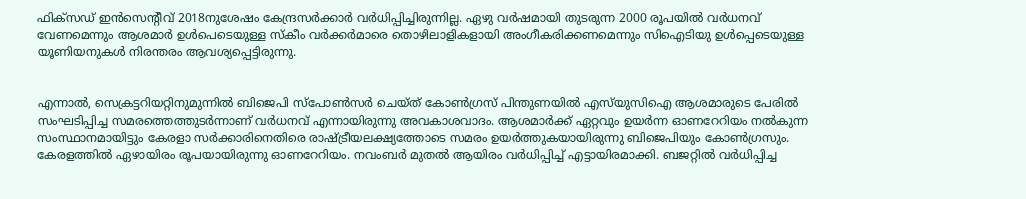ഫിക്‌സഡ്‌ ഇൻസെന്റീവ്‌ 2018നുശേഷം കേന്ദ്രസർക്കാർ വർധിപ്പിച്ചിരുന്നില്ല. ഏഴു വർഷമായി തുടരുന്ന 2000 രൂപയിൽ വർധനവ്‌ വേണമെന്നും ആശമാർ ഉൾപെടെയുള്ള സ്‌കീം വർക്കർമാരെ തൊഴിലാളികളായി അംഗീകരിക്കണമെന്നും സിഐടിയു ഉൾപ്പെടെയുള്ള യൂണിയനുകൾ നിരന്തരം ആവശ്യപ്പെട്ടിരുന്നു.


എന്നാൽ, സെക്രട്ടറിയറ്റിനുമുന്നിൽ ബിജെപി സ്‌പോൺസർ ചെയ്‌ത്‌ കോൺഗ്രസ്‌ പിന്തുണയിൽ എസ്‌യുസിഐ ആശമാരുടെ പേരിൽ സംഘടിപ്പിച്ച സമരത്തെത്തുടർന്നാണ്‌ ‍വർധനവ്‌ എന്നായിരുന്നു അവകാശവാദം. ആശമാർക്ക്‌ ഏറ്റവും ഉയർന്ന ഓണറേറിയം നൽകുന്ന സംസ്ഥാനമായിട്ടും കേരളാ സർക്കാരിനെതിരെ രാഷ്‌ട്രീയലക്ഷ്യത്തോടെ സമരം ഉയർത്തുകയായിരുന്നു ബിജെപിയും കോൺഗ്രസും. കേരളത്തിൽ ഏഴായിരം രൂപയായിരുന്നു ഓണറേറിയം. നവംബർ മുതൽ ആയിരം വർധിപ്പിച്ച്‌ എട്ടായിരമാക്കി. ബജറ്റിൽ വർധിപ്പിച്ച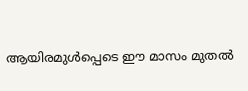ആയിരമുൾപ്പെടെ ഇ‍ൗ മാസം മുതൽ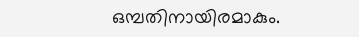ഒമ്പതിനായിരമാകും.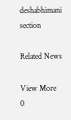deshabhimani section

Related News

View More
0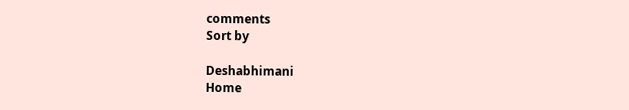comments
Sort by

Deshabhimani
Home